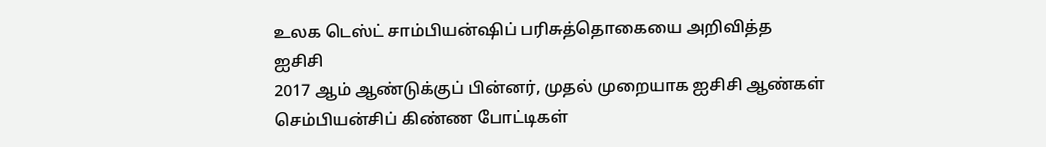உலக டெஸ்ட் சாம்பியன்ஷிப் பரிசுத்தொகையை அறிவித்த ஐசிசி
2017 ஆம் ஆண்டுக்குப் பின்னர், முதல் முறையாக ஐசிசி ஆண்கள் செம்பியன்சிப் கிண்ண போட்டிகள்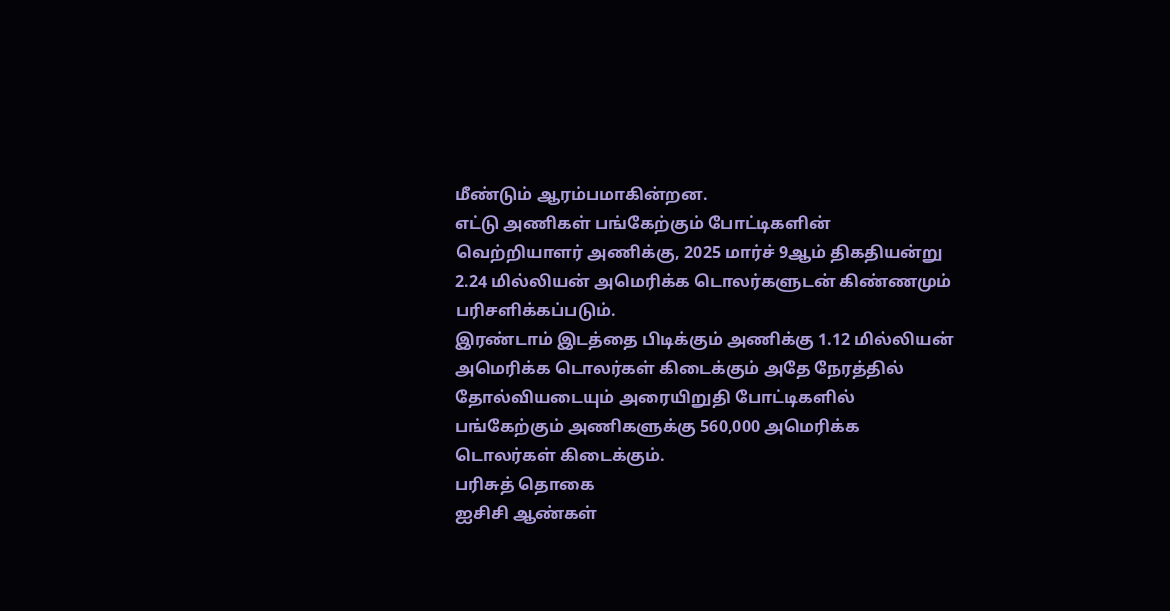மீண்டும் ஆரம்பமாகின்றன.
எட்டு அணிகள் பங்கேற்கும் போட்டிகளின் வெற்றியாளர் அணிக்கு, 2025 மார்ச் 9ஆம் திகதியன்று 2.24 மில்லியன் அமெரிக்க டொலர்களுடன் கிண்ணமும் பரிசளிக்கப்படும்.
இரண்டாம் இடத்தை பிடிக்கும் அணிக்கு 1.12 மில்லியன் அமெரிக்க டொலர்கள் கிடைக்கும் அதே நேரத்தில் தோல்வியடையும் அரையிறுதி போட்டிகளில் பங்கேற்கும் அணிகளுக்கு 560,000 அமெரிக்க டொலர்கள் கிடைக்கும்.
பரிசுத் தொகை
ஐசிசி ஆண்கள்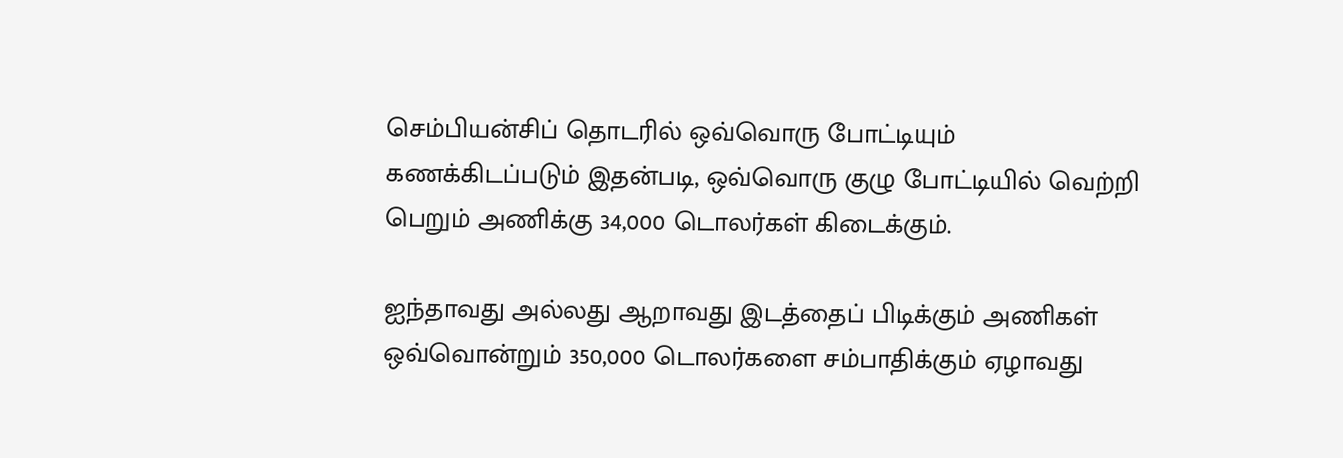செம்பியன்சிப் தொடரில் ஒவ்வொரு போட்டியும் கணக்கிடப்படும் இதன்படி, ஒவ்வொரு குழு போட்டியில் வெற்றி பெறும் அணிக்கு 34,000 டொலர்கள் கிடைக்கும்.

ஐந்தாவது அல்லது ஆறாவது இடத்தைப் பிடிக்கும் அணிகள் ஒவ்வொன்றும் 350,000 டொலர்களை சம்பாதிக்கும் ஏழாவது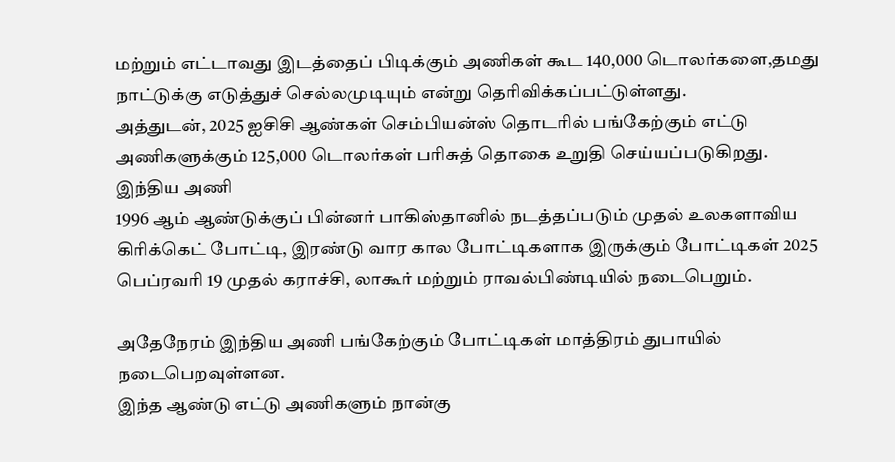மற்றும் எட்டாவது இடத்தைப் பிடிக்கும் அணிகள் கூட 140,000 டொலர்களை,தமது நாட்டுக்கு எடுத்துச் செல்லமுடியும் என்று தெரிவிக்கப்பட்டுள்ளது.
அத்துடன், 2025 ஐசிசி ஆண்கள் செம்பியன்ஸ் தொடரில் பங்கேற்கும் எட்டு அணிகளுக்கும் 125,000 டொலர்கள் பரிசுத் தொகை உறுதி செய்யப்படுகிறது.
இந்திய அணி
1996 ஆம் ஆண்டுக்குப் பின்னர் பாகிஸ்தானில் நடத்தப்படும் முதல் உலகளாவிய கிரிக்கெட் போட்டி, இரண்டு வார கால போட்டிகளாக இருக்கும் போட்டிகள் 2025 பெப்ரவரி 19 முதல் கராச்சி, லாகூர் மற்றும் ராவல்பிண்டியில் நடைபெறும்.

அதேநேரம் இந்திய அணி பங்கேற்கும் போட்டிகள் மாத்திரம் துபாயில் நடைபெறவுள்ளன.
இந்த ஆண்டு எட்டு அணிகளும் நான்கு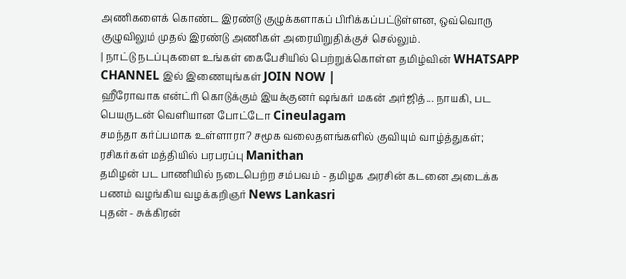அணிகளைக் கொண்ட இரண்டு குழுக்களாகப் பிரிக்கப்பட்டுள்ளன, ஒவ்வொரு குழுவிலும் முதல் இரண்டு அணிகள் அரையிறுதிக்குச் செல்லும்.
| நாட்டு நடப்புகளை உங்கள் கைபேசியில் பெற்றுக்கொள்ள தமிழ்வின் WHATSAPP CHANNEL இல் இணையுங்கள் JOIN NOW |
ஹீரோவாக என்ட்ரி கொடுக்கும் இயக்குனர் ஷங்கர் மகன் அர்ஜித்... நாயகி, பட பெயருடன் வெளியான போட்டோ Cineulagam
சமந்தா கர்ப்பமாக உள்ளாரா? சமூக வலைதளங்களில் குவியும் வாழ்த்துகள்; ரசிகர்கள் மத்தியில் பரபரப்பு Manithan
தமிழன் பட பாணியில் நடைபெற்ற சம்பவம் - தமிழக அரசின் கடனை அடைக்க பணம் வழங்கிய வழக்கறிஞர் News Lankasri
புதன் - சுக்கிரன்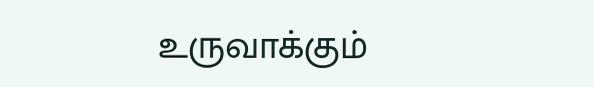உருவாக்கும்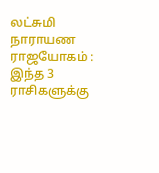லட்சுமி நாராயண ராஜயோகம் : இந்த 3 ராசிகளுக்கு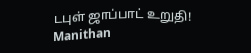டபுள் ஜாப்பாட் உறுதி! Manithan